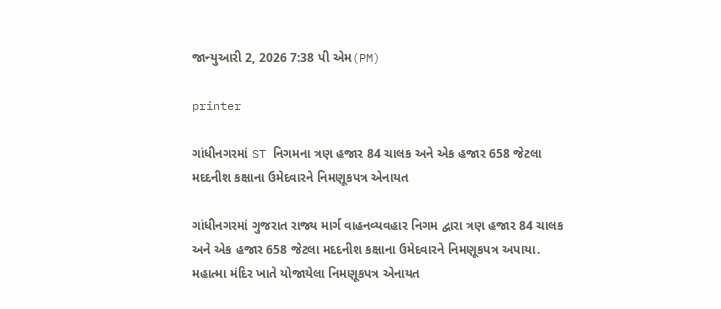જાન્યુઆરી 2, 2026 7:38 પી એમ(PM)

printer

ગાંધીનગરમાં ST નિગમના ત્રણ હજાર 84 ચાલક અને એક હજાર 658 જેટલા મદદનીશ કક્ષાના ઉમેદવારને નિમણૂકપત્ર એનાયત

ગાંધીનગરમાં ગુજરાત રાજ્ય માર્ગ વાહનવ્યવહાર નિગમ દ્વારા ત્રણ હજાર 84 ચાલક અને એક હજાર 658 જેટલા મદદનીશ કક્ષાના ઉમેદવારને નિમણૂકપત્ર અપાયા. મહાત્મા મંદિર ખાતે યોજાયેલા નિમણૂકપત્ર એનાયત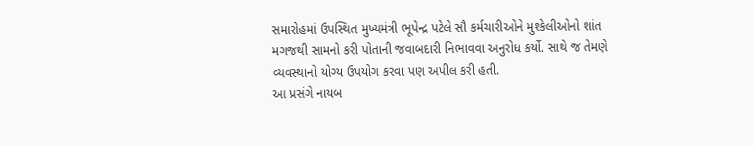સમારોહમાં ઉપસ્થિત મુખ્યમંત્રી ભૂપેન્દ્ર પટેલે સૌ કર્મચારીઓને મુશ્કેલીઓનો શાંત મગજથી સામનો કરી પોતાની જવાબદારી નિભાવવા અનુરોધ કર્યો. સાથે જ તેમણે વ્યવસ્થાનો યોગ્ય ઉપયોગ કરવા પણ અપીલ કરી હતી.
આ પ્રસંગે નાયબ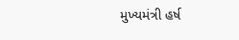મુખ્યમંત્રી હર્ષ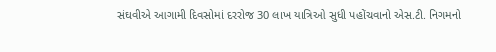સંઘવીએ આગામી દિવસોમાં દરરોજ 30 લાખ યાત્રિઓ સુધી પહોંચવાનો એસ.ટી. નિગમનો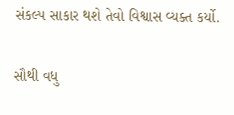સંકલ્પ સાકાર થશે તેવો વિશ્વાસ વ્યક્ત કર્યો.

સૌથી વધુ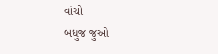વાંચો
બધુજ જુઓ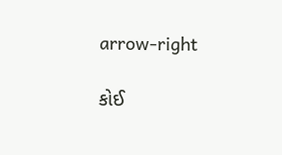arrow-right

કોઈ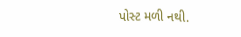પોસ્ટ મળી નથી.